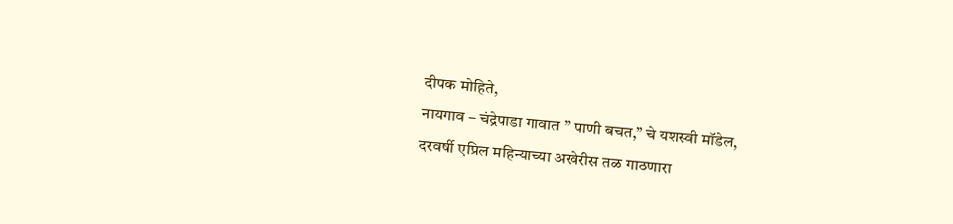दीपक मोहिते,
नायगाव – चंद्रेपाडा गावात ” पाणी बचत,” चे यशस्वी मॉडेल,
दरवर्षी एप्रिल महिन्याच्या अखेरीस तळ गाठणारा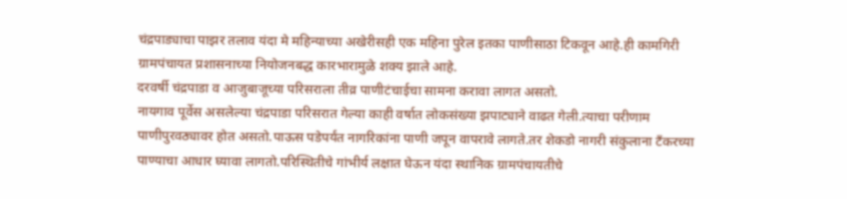चंद्रपाड्याचा पाझर तलाव यंदा मे महिन्याच्या अखेरीसही एक महिना पुरेल इतका पाणीसाठा टिकवून आहे.ही कामगिरी ग्रामपंचायत प्रशासनाच्या नियोजनबद्ध कारभारामुळे शक्य झाले आहे.
दरवर्षी चंद्रपाडा व आजुबाजूच्या परिसराला तीव्र पाणीटंचाईचा सामना करावा लागत असतो.
नायगाव पूर्वेस असलेल्या चंद्रपाडा परिसरात गेल्या काही वर्षात लोकसंख्या झपाट्याने वाढत गेली.त्याचा परीणाम पाणीपुरवठ्यावर होत असतो.पाऊस पडेपर्यंत नागरिकांना पाणी जपून वापरावे लागते.तर शेकडो नागरी संकुलाना टँकरच्या पाण्याचा आधार घ्यावा लागतो.परिस्थितीचे गांभीर्य लक्षात घेऊन यंदा स्थानिक ग्रामपंचायतीचे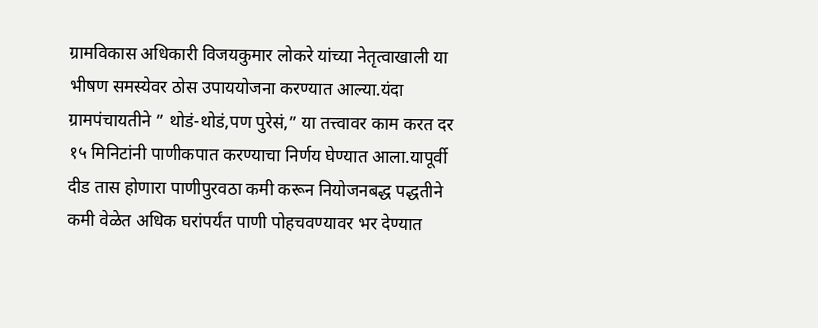ग्रामविकास अधिकारी विजयकुमार लोकरे यांच्या नेतृत्वाखाली या भीषण समस्येवर ठोस उपाययोजना करण्यात आल्या.यंदा ग्रामपंचायतीने ” थोडं-थोडं,पण पुरेसं,” या तत्त्वावर काम करत दर १५ मिनिटांनी पाणीकपात करण्याचा निर्णय घेण्यात आला.यापूर्वी दीड तास होणारा पाणीपुरवठा कमी करून नियोजनबद्ध पद्धतीने कमी वेळेत अधिक घरांपर्यंत पाणी पोहचवण्यावर भर देण्यात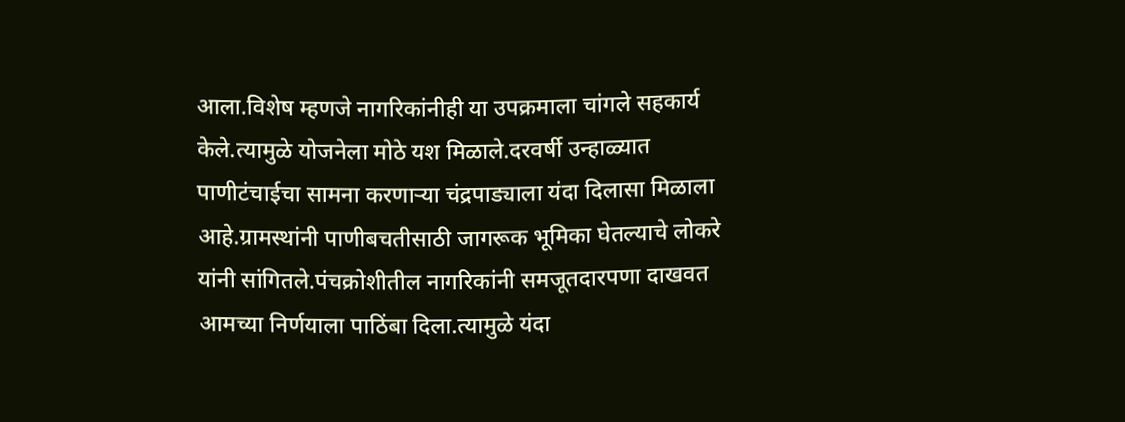आला.विशेष म्हणजे नागरिकांनीही या उपक्रमाला चांगले सहकार्य केले.त्यामुळे योजनेला मोठे यश मिळाले.दरवर्षी उन्हाळ्यात पाणीटंचाईचा सामना करणाऱ्या चंद्रपाड्याला यंदा दिलासा मिळाला आहे.ग्रामस्थांनी पाणीबचतीसाठी जागरूक भूमिका घेतल्याचे लोकरे यांनी सांगितले.पंचक्रोशीतील नागरिकांनी समजूतदारपणा दाखवत आमच्या निर्णयाला पाठिंबा दिला.त्यामुळे यंदा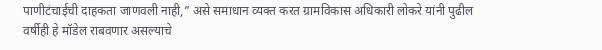पाणीटंचाईची दाहकता जाणवली नाही,” असे समाधान व्यक्त करत ग्रामविकास अधिकारी लोकरे यांनी पुढील वर्षीही हे मॉडेल राबवणार असल्याचे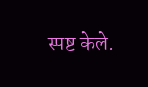स्पष्ट केले.